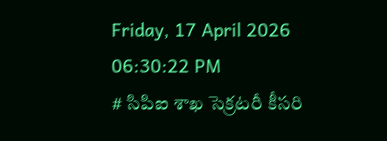Friday, 17 April 2026 06:30:22 PM
# సిపిఐ శాఖ సెక్రటరీ కీసరి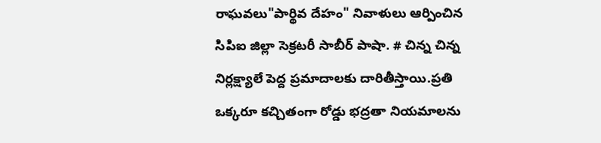రాఘవలు"పార్థివ దేహం" నివాళులు ఆర్పించిన సిపిఐ జిల్లా సెక్రటరీ సాబీర్ పాషా. # చిన్న చిన్న నిర్లక్ష్యాలే పెద్ద ప్రమాదాలకు దారితీస్తాయి.ప్రతి ఒక్కరూ కచ్చితంగా రోడ్డు భద్రతా నియమాలను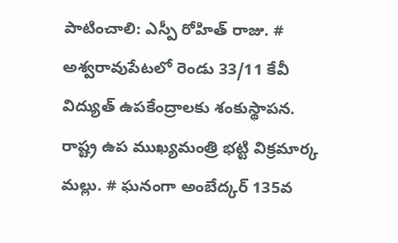పాటించాలి: ఎస్పీ రోహిత్ రాజు. # అశ్వరావుపేటలో రెండు 33/11 కేవీ విద్యుత్ ఉపకేంద్రాలకు శంకుస్థాపన. రాష్ట్ర ఉప ముఖ్యమంత్రి భట్టి విక్రమార్క మల్లు. # ఘనంగా అంబేద్కర్ 135వ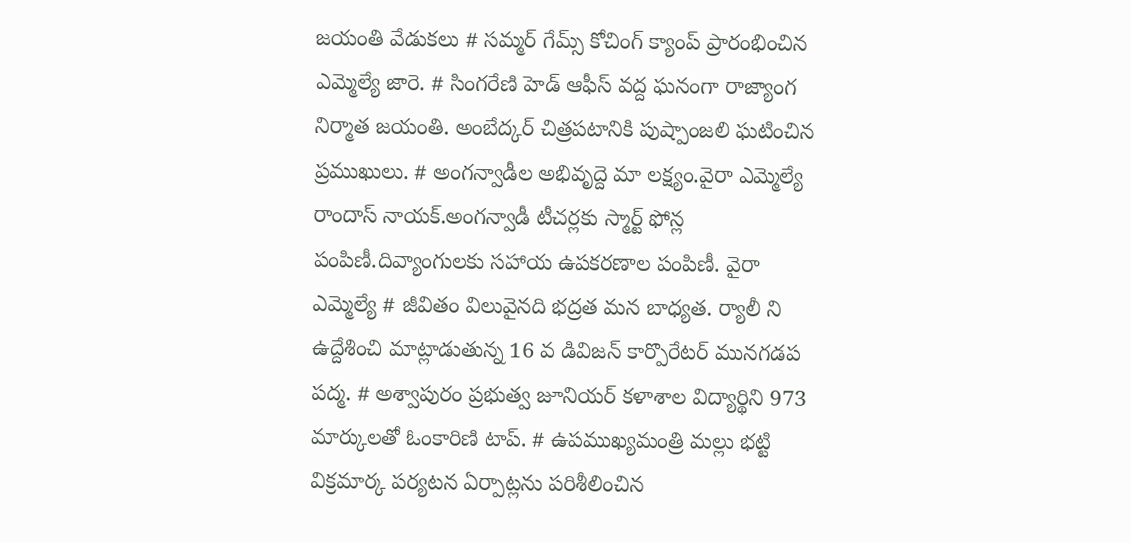జయంతి వేడుకలు # సమ్మర్ గేమ్స్ కోచింగ్ క్యాంప్ ప్రారంభించిన ఎమ్మెల్యే జారె. # సింగరేణి హెడ్ ఆఫీస్ వద్ద ఘనంగా రాజ్యాంగ నిర్మాత జయంతి. అంబేద్కర్ చిత్రపటానికి పుష్పాంజలి ఘటించిన ప్రముఖులు. # అంగన్వాడీల అభివృద్దె మా లక్ష్యం.వైరా ఎమ్మెల్యే రాందాస్ నాయక్.అంగన్వాడీ టీచర్లకు స్మార్ట్ ఫోన్ల పంపిణీ.దివ్యాంగులకు సహాయ ఉపకరణాల పంపిణీ. వైరా ఎమ్మెల్యే # జీవితం విలువైనది భద్రత మన బాధ్యత. ర్యాలీ ని ఉద్దేశించి మాట్లాడుతున్న 16 వ డివిజన్ కార్పొరేటర్ మునగడప పద్మ. # అశ్వాపురం ప్రభుత్వ జూనియర్ కళాశాల విద్యార్థిని 973 మార్కులతో ఓంకారిణి టాప్. # ఉపముఖ్యమంత్రి మల్లు భట్టి విక్రమార్క పర్యటన ఏర్పాట్లను పరిశీలించిన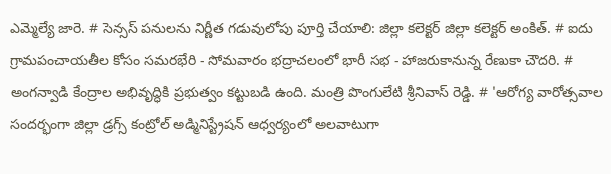ఎమ్మెల్యే జారె. # సెన్సస్ పనులను నిర్ణీత గడువులోపు పూర్తి చేయాలి: జిల్లా కలెక్టర్ జిల్లా కలెక్టర్ అంకిత్. # ఐదు గ్రామపంచాయతీల కోసం సమరభేరి - సోమవారం భద్రాచలంలో భారీ సభ - హాజరుకానున్న రేణుకా చౌదరి. # అంగన్వాడి కేంద్రాల అభివృద్ధికి ప్రభుత్వం కట్టుబడి ఉంది. మంత్రి పొంగులేటి శ్రీనివాస్ రెడ్డి. # 'ఆరోగ్య వారోత్సవాల సందర్భంగా జిల్లా డ్రగ్స్ కంట్రోల్ అడ్మినిస్ట్రేషన్ ఆధ్వర్యంలో అలవాటుగా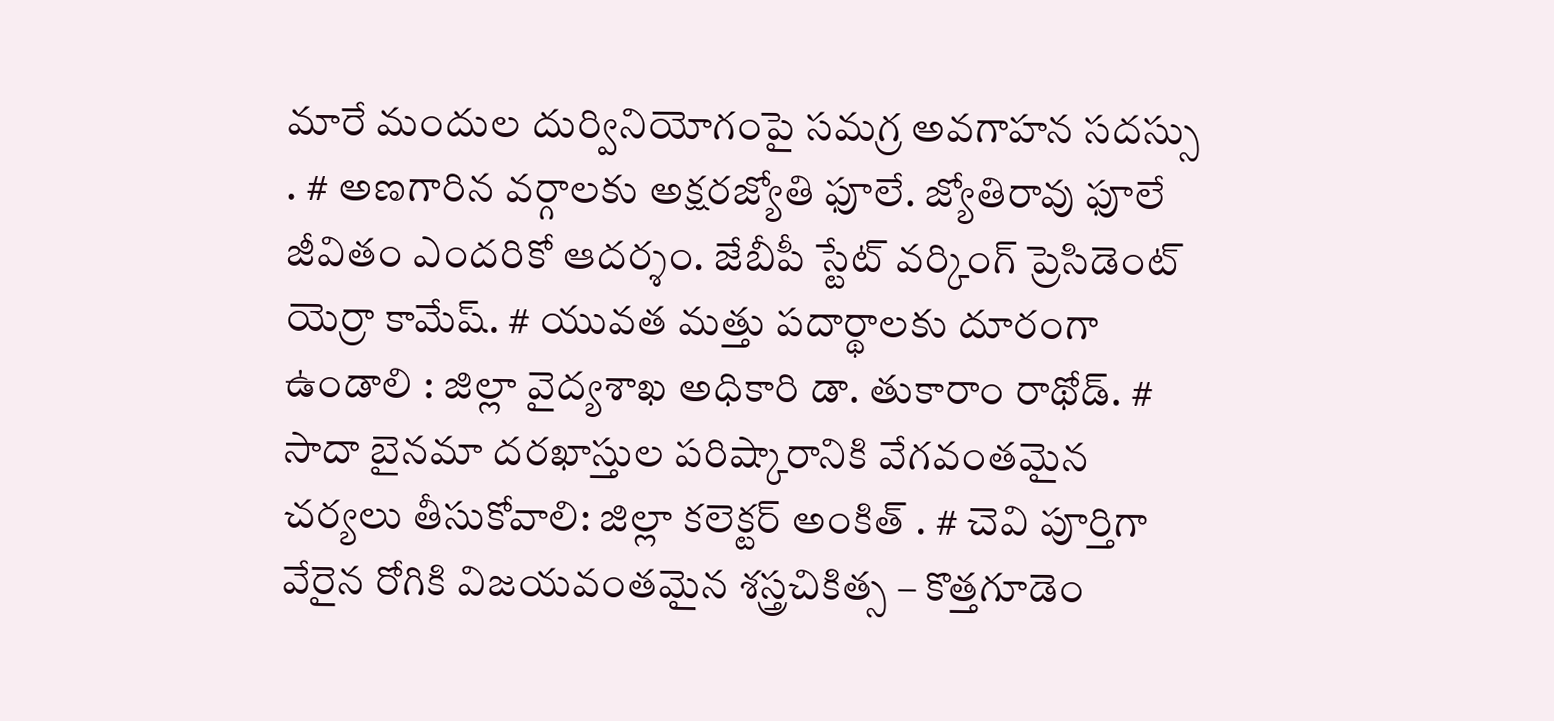మారే మందుల దుర్వినియోగంపై సమగ్ర అవగాహన సదస్సు . # అణగారిన వర్గాలకు అక్షరజ్యోతి ఫూలే. జ్యోతిరావు ఫూలే జీవితం ఎందరికో ఆదర్శం. జేబీపీ స్టేట్ వర్కింగ్ ప్రెసిడెంట్ యెర్రా కామేష్. # యువత మత్తు పదార్థాలకు దూరంగా ఉండాలి : జిల్లా వైద్యశాఖ అధికారి డా. తుకారాం రాథోడ్. # సాదా బైనమా దరఖాస్తుల పరిష్కారానికి వేగవంతమైన చర్యలు తీసుకోవాలి: జిల్లా కలెక్టర్ అంకిత్ . # చెవి పూర్తిగా వేరైన రోగికి విజయవంతమైన శస్త్రచికిత్స – కొత్తగూడెం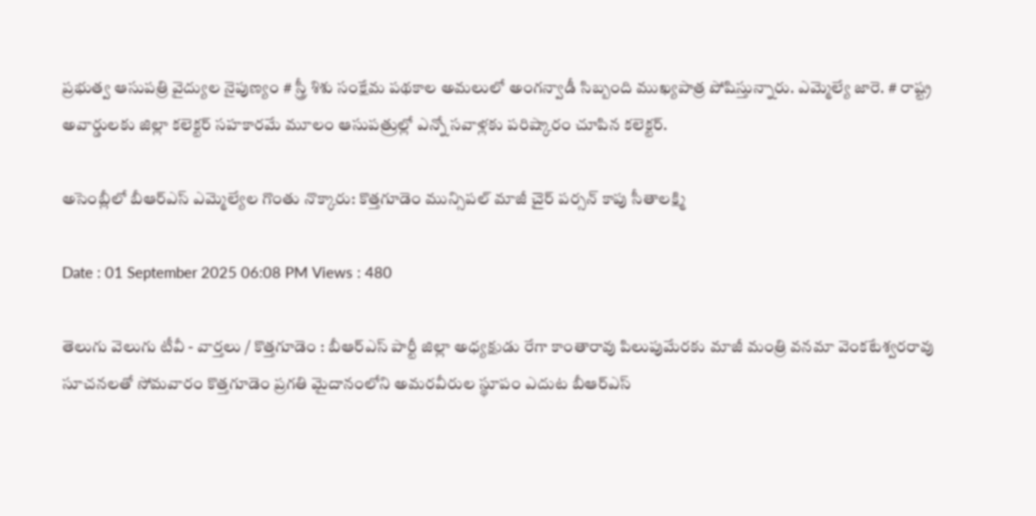ప్రభుత్వ ఆసుపత్రి వైద్యుల నైపుణ్యం # స్త్రీ శిశు సంక్షేమ పథకాల అమలులో అంగన్వాడీ సిబ్బంది ముఖ్యపాత్ర పోషిస్తున్నారు. ఎమ్మెల్యే జారె. # రాష్ట్ర అవార్డులకు జిల్లా కలెక్టర్ సహకారమే మూలం ఆసుపత్రుల్లో ఎన్నో సవాళ్లకు పరిష్కారం చూపిన కలెక్టర్.

అసెంబ్లీలో బీఆర్ఎస్ ఎమ్మెల్యేల గొంతు నొక్కారు: కొత్తగూడెం మున్సిపల్ మాజీ చైర్ పర్సన్ కాపు సీతాలక్ష్మి

Date : 01 September 2025 06:08 PM Views : 480

తెలుగు వెలుగు టీవీ - వార్తలు / కొత్తగూడెం : బీఆర్ఎస్ పార్టీ జిల్లా అధ్యక్షుడు రేగా కాంతారావు పిలుపుమేరకు మాజీ మంత్రి వనమా వెంకటేశ్వరరావు సూచనలతో సోమవారం కొత్తగూడెం ప్రగతి మైదానంలోని అమరవీరుల స్థూపం ఎదుట బీఆర్ఎస్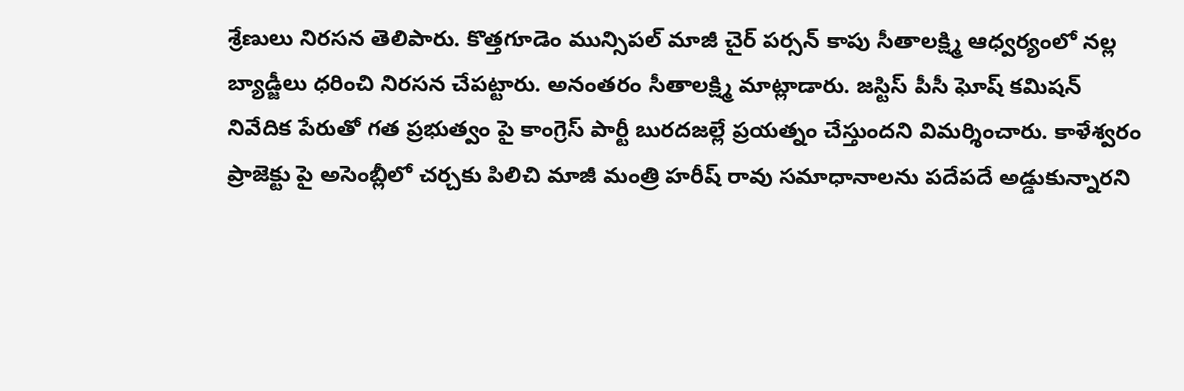శ్రేణులు నిరసన తెలిపారు. కొత్తగూడెం మున్సిపల్ మాజీ చైర్ పర్సన్ కాపు సీతాలక్ష్మి ఆధ్వర్యంలో నల్ల బ్యాడ్జీలు ధరించి నిరసన చేపట్టారు. అనంతరం సీతాలక్ష్మి మాట్లాడారు. జస్టిస్ పీసీ ఘోష్ కమిషన్ నివేదిక పేరుతో గత ప్రభుత్వం పై కాంగ్రెస్ పార్టీ బురదజల్లే ప్రయత్నం చేస్తుందని విమర్శించారు. కాళేశ్వరం ప్రాజెక్టు పై అసెంబ్లీలో చర్చకు పిలిచి మాజీ మంత్రి హరీష్ రావు సమాధానాలను పదేపదే అడ్డుకున్నారని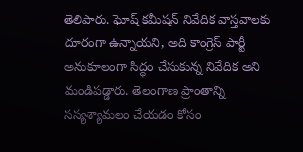తెలిపారు. ఘోష్ కమీషన్ నివేదిక వాస్తవాలకు దూరంగా ఉన్నాయని, అది కాంగ్రెస్ పార్టీ అనుకూలంగా సిద్ధం చేసుకున్న నివేదిక అని మండిపడ్డారు. తెలంగాణ ప్రాంతాన్ని సస్యశ్యామలం చేయడం కోసం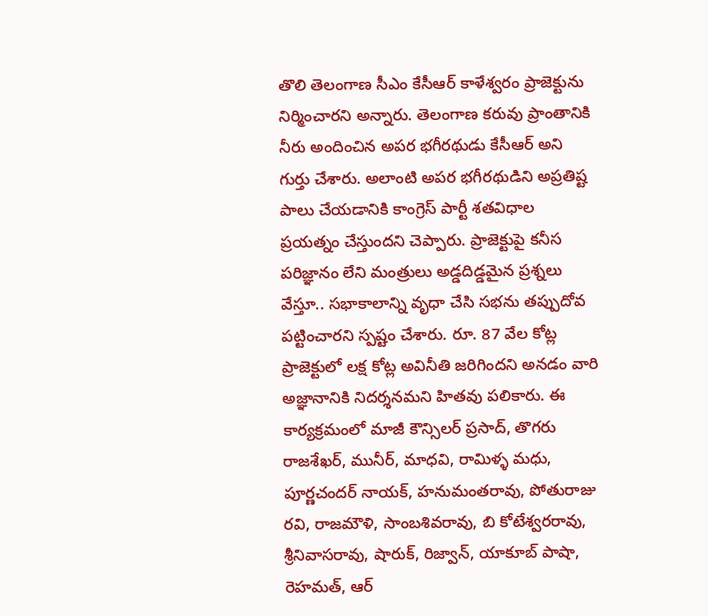తొలి తెలంగాణ సీఎం కేసీఆర్ కాళేశ్వరం ప్రాజెక్టును నిర్మించారని అన్నారు. తెలంగాణ కరువు ప్రాంతానికి నీరు అందించిన అపర భగీరథుడు కేసీఆర్ అని గుర్తు చేశారు. అలాంటి అపర భగీరథుడిని అప్రతిష్ట పాలు చేయడానికి కాంగ్రెస్ పార్టీ శతవిధాల ప్రయత్నం చేస్తుందని చెప్పారు. ప్రాజెక్టుపై కనీస పరిజ్ఞానం లేని మంత్రులు అడ్డదిడ్డమైన ప్రశ్నలు వేస్తూ.. సభాకాలాన్ని వృధా చేసి సభను తప్పుదోవ పట్టించారని స్పష్టం చేశారు. రూ. 87 వేల కోట్ల ప్రాజెక్టులో లక్ష కోట్ల అవినీతి జరిగిందని అనడం వారి అజ్ఞానానికి నిదర్శనమని హితవు పలికారు. ఈ కార్యక్రమంలో మాజీ కౌన్సిలర్ ప్రసాద్, తొగరు రాజశేఖర్, మునీర్, మాధవి, రామిళ్ళ మధు, పూర్ణచందర్ నాయక్, హనుమంతరావు, పోతురాజు రవి, రాజమౌళి, సాంబశివరావు, బి కోటేశ్వరరావు, శ్రీనివాసరావు, షారుక్, రిజ్వాన్, యాకూబ్ పాషా, రెహమత్, ఆర్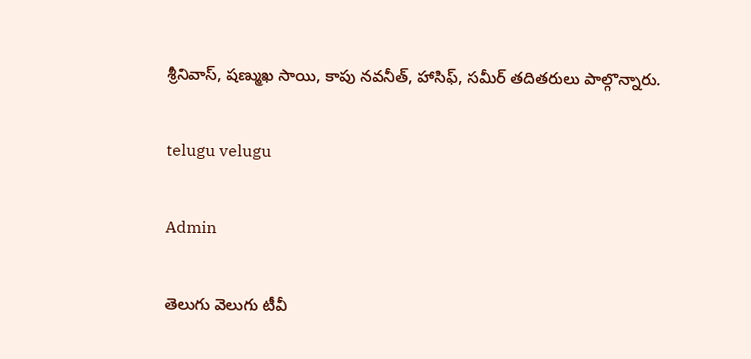శ్రీనివాస్, షణ్ముఖ సాయి, కాపు నవనీత్, హాసిఫ్, సమీర్ తదితరులు పాల్గొన్నారు.

telugu velugu

Admin

తెలుగు వెలుగు టీవీ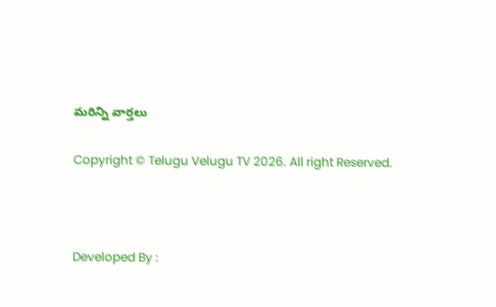మరిన్ని వార్తలు

Copyright © Telugu Velugu TV 2026. All right Reserved.



Developed By :